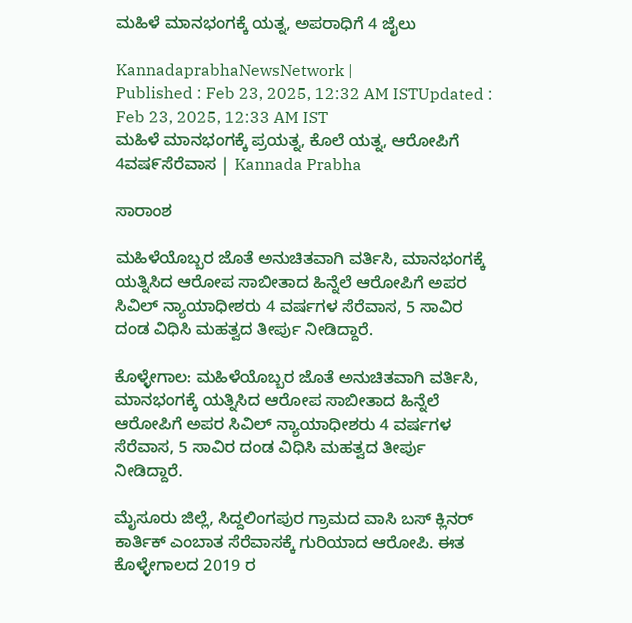ಮಹಿಳೆ ಮಾನಭಂಗಕ್ಕೆ ಯತ್ನ, ಅಪರಾಧಿಗೆ 4 ಜೈಲು

KannadaprabhaNewsNetwork |
Published : Feb 23, 2025, 12:32 AM ISTUpdated : Feb 23, 2025, 12:33 AM IST
ಮಹಿಳೆ ಮಾನಭಂಗಕ್ಕೆ ಪ್ರಯತ್ನ, ಕೊಲೆ ಯತ್ನ, ಆರೋಪಿಗೆ 4ವಷ೯ಸೆರೆವಾಸ | Kannada Prabha

ಸಾರಾಂಶ

ಮಹಿಳೆಯೊಬ್ಬರ ಜೊತೆ ಅನುಚಿತವಾಗಿ ವರ್ತಿಸಿ, ಮಾನಭಂಗಕ್ಕೆ ಯತ್ನಿಸಿದ ಆರೋಪ ಸಾಬೀತಾದ ಹಿನ್ನೆಲೆ ಆರೋಪಿಗೆ ಅಪರ ಸಿವಿಲ್ ನ್ಯಾಯಾಧೀಶರು 4 ವರ್ಷಗಳ ಸೆರೆವಾಸ, 5 ಸಾವಿರ ದಂಡ ವಿಧಿಸಿ ಮಹತ್ವದ ತೀರ್ಪು ನೀಡಿದ್ದಾರೆ.

ಕೊಳ್ಳೇಗಾಲ: ಮಹಿಳೆಯೊಬ್ಬರ ಜೊತೆ ಅನುಚಿತವಾಗಿ ವರ್ತಿಸಿ, ಮಾನಭಂಗಕ್ಕೆ ಯತ್ನಿಸಿದ ಆರೋಪ ಸಾಬೀತಾದ ಹಿನ್ನೆಲೆ ಆರೋಪಿಗೆ ಅಪರ ಸಿವಿಲ್ ನ್ಯಾಯಾಧೀಶರು 4 ವರ್ಷಗಳ ಸೆರೆವಾಸ, 5 ಸಾವಿರ ದಂಡ ವಿಧಿಸಿ ಮಹತ್ವದ ತೀರ್ಪು ನೀಡಿದ್ದಾರೆ.

ಮೈಸೂರು ಜಿಲ್ಲೆ, ಸಿದ್ದಲಿಂಗಪುರ ಗ್ರಾಮದ ವಾಸಿ ಬಸ್ ಕ್ಲಿನರ್ ಕಾರ್ತಿಕ್ ಎಂಬಾತ ಸೆರೆವಾಸಕ್ಕೆ ಗುರಿಯಾದ ಆರೋಪಿ. ಈತ ಕೊಳ್ಳೇಗಾಲದ 2019 ರ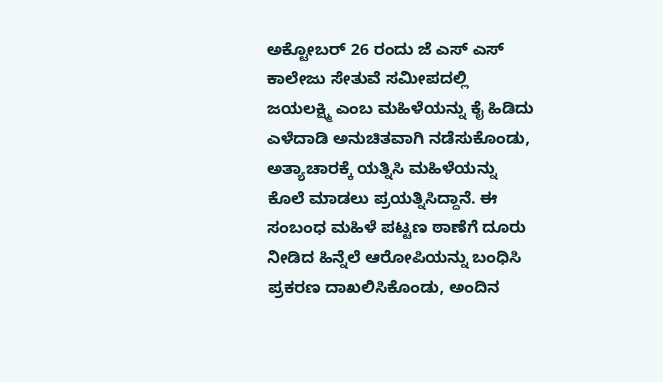ಅಕ್ಟೋಬರ್ 26 ರಂದು ಜೆ ಎಸ್ ಎಸ್ ಕಾಲೇಜು ಸೇತುವೆ ಸಮೀಪದಲ್ಲಿ ಜಯಲಕ್ಷ್ಮಿ ಎಂಬ ಮಹಿಳೆಯನ್ನು ಕೈ ಹಿಡಿದು ಎಳೆದಾಡಿ ಅನುಚಿತವಾಗಿ ನಡೆಸುಕೊಂಡು, ಅತ್ಯಾಚಾರಕ್ಕೆ ಯತ್ನಿಸಿ ಮಹಿಳೆಯನ್ನು ಕೊಲೆ ಮಾಡಲು ಪ್ರಯತ್ನಿಸಿದ್ದಾನೆ. ಈ ಸಂಬಂಧ ಮಹಿಳೆ ಪಟ್ಟಣ ಠಾಣೆಗೆ ದೂರು ನೀಡಿದ ಹಿನ್ನೆಲೆ ಆರೋಪಿಯನ್ನು ಬಂಧಿಸಿ ಪ್ರಕರಣ ದಾಖಲಿಸಿಕೊಂಡು, ಅಂದಿನ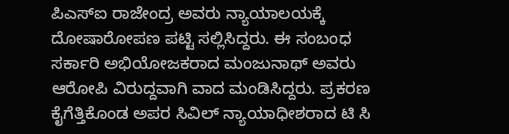ಪಿಎಸ್‌ಐ ರಾಜೇಂದ್ರ ಅವರು ನ್ಯಾಯಾಲಯಕ್ಕೆ ದೋಷಾರೋಪಣ ಪಟ್ಟಿ ಸಲ್ಲಿಸಿದ್ದರು. ಈ ಸಂಬಂಧ ಸರ್ಕಾರಿ ಅಭಿಯೋಜಕರಾದ ಮಂಜುನಾಥ್ ಅವರು ಆರೋಪಿ ವಿರುದ್ದವಾಗಿ ವಾದ ಮಂಡಿಸಿದ್ದರು. ಪ್ರಕರಣ ಕೈಗೆತ್ತಿಕೊಂಡ ಅಪರ ಸಿವಿಲ್ ನ್ಯಾಯಾಧೀಶರಾದ ಟಿ ಸಿ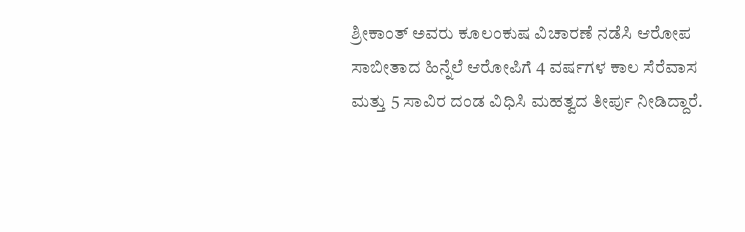ಶ್ರೀಕಾಂತ್ ಅವರು ಕೂಲಂಕುಷ ವಿಚಾರಣೆ ನಡೆಸಿ ಆರೋಪ ಸಾಬೀತಾದ ಹಿನ್ನೆಲೆ ಆರೋಪಿಗೆ 4 ವರ್ಷಗಳ ಕಾಲ ಸೆರೆವಾಸ ಮತ್ತು 5 ಸಾವಿರ ದಂಡ ವಿಧಿಸಿ ಮಹತ್ವದ ತೀರ್ಪು ನೀಡಿದ್ದಾರೆ.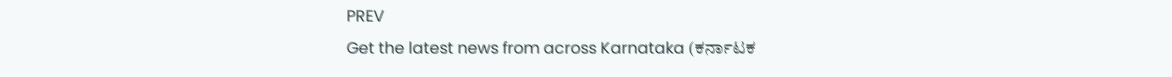PREV
Get the latest news from across Karnataka (ಕರ್ನಾಟಕ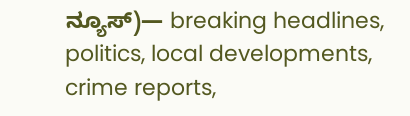ನ್ಯೂಸ್)— breaking headlines, politics, local developments, crime reports,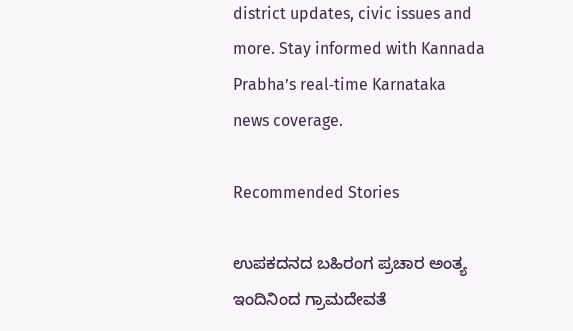district updates, civic issues and more. Stay informed with Kannada Prabha’s real‑time Karnataka news coverage.

Recommended Stories

ಉಪಕದನದ ಬಹಿರಂಗ ಪ್ರಚಾರ ಅಂತ್ಯ
ಇಂದಿನಿಂದ ಗ್ರಾಮದೇವತೆ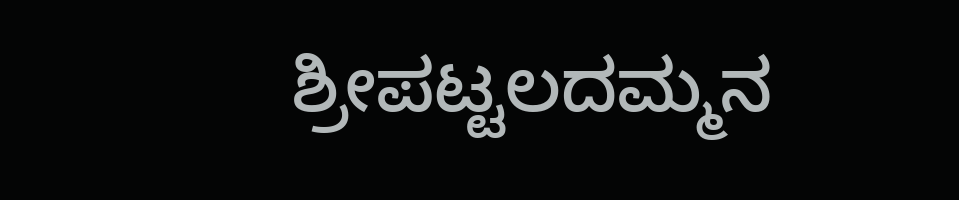ಶ್ರೀಪಟ್ಟಲದಮ್ಮನ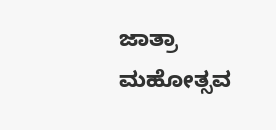ಜಾತ್ರಾ ಮಹೋತ್ಸವ